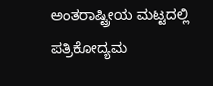ಅಂತರಾಷ್ಟ್ರೀಯ ಮಟ್ಟದಲ್ಲಿ ಪತ್ರಿಕೋದ್ಯಮ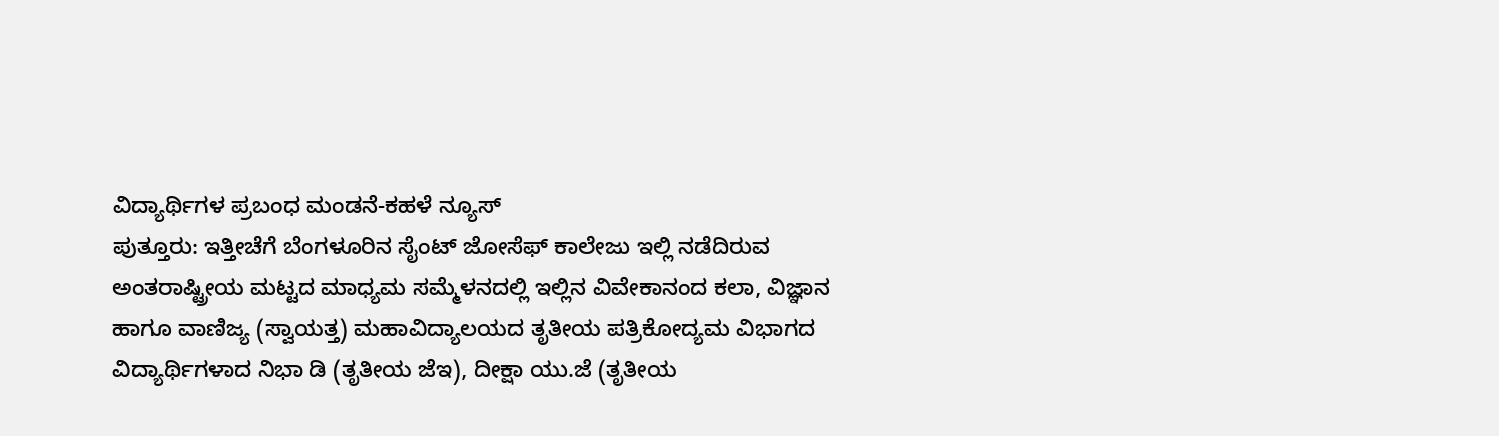ವಿದ್ಯಾರ್ಥಿಗಳ ಪ್ರಬಂಧ ಮಂಡನೆ-ಕಹಳೆ ನ್ಯೂಸ್
ಪುತ್ತೂರು: ಇತ್ತೀಚೆಗೆ ಬೆಂಗಳೂರಿನ ಸೈಂಟ್ ಜೋಸೆಫ್ ಕಾಲೇಜು ಇಲ್ಲಿ ನಡೆದಿರುವ ಅಂತರಾಷ್ಟ್ರೀಯ ಮಟ್ಟದ ಮಾಧ್ಯಮ ಸಮ್ಮೆಳನದಲ್ಲಿ ಇಲ್ಲಿನ ವಿವೇಕಾನಂದ ಕಲಾ, ವಿಜ್ಞಾನ ಹಾಗೂ ವಾಣಿಜ್ಯ (ಸ್ವಾಯತ್ತ) ಮಹಾವಿದ್ಯಾಲಯದ ತೃತೀಯ ಪತ್ರಿಕೋದ್ಯಮ ವಿಭಾಗದ ವಿದ್ಯಾರ್ಥಿಗಳಾದ ನಿಭಾ ಡಿ (ತೃತೀಯ ಜೆಇ), ದೀಕ್ಷಾ ಯು.ಜೆ (ತೃತೀಯ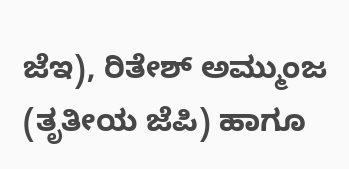ಜೆಇ), ರಿತೇಶ್ ಅಮ್ಮುಂಜ (ತೃತೀಯ ಜೆಪಿ) ಹಾಗೂ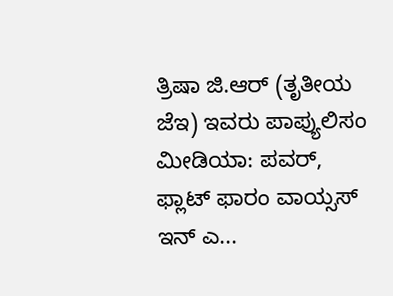ತ್ರಿಷಾ ಜಿ.ಆರ್ (ತೃತೀಯ ಜೆಇ) ಇವರು ಪಾಪ್ಯುಲಿಸಂ ಮೀಡಿಯಾ: ಪವರ್, ಫ್ಲಾಟ್ ಫಾರಂ ವಾಯ್ಸಸ್ ಇನ್ ಎ...